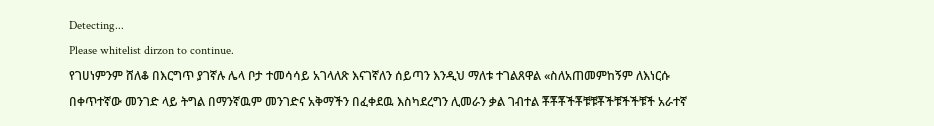Detecting...
Please whitelist dirzon to continue.
የገሀነምንም ሸለቆ በእርግጥ ያገኛሉ ሌላ ቦታ ተመሳሳይ አገላለጽ እናገኛለን ሰይጣን እንዲህ ማለቱ ተገልጸዋል «ስለአጠመምከኝም ለእነርሱ በቀጥተኛው መንገድ ላይ ትግል በማንኛዉም መንገድና አቅማችን በፈቀደዉ እስካደረግን ሊመራን ቃል ገብተል ቾቾቾችቾቹቹቾችቹችችቹች አራተኛ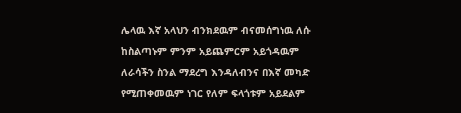ሌላዉ እኛ አላህን ብንክደዉም ብናመሰግነዉ ለሱ ከስልጣኑም ምንም አይጨምርም አይጎዳዉም ለራሳችን ስንል ማደረግ እንዳለብንና በእኛ መካድ የሚጠቀመዉም ነገር የለም ፍላጎቱም አይደልም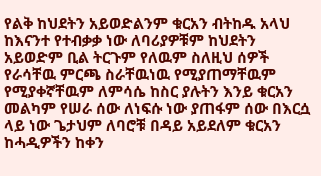የልቅ ከህደትን አይወድልንም ቁርአን ብትከዱ አላህ ከእናንተ የተብቃቃ ነው ለባሪያዎቹም ከህደትን አይወድም ቢል ትርጉም የለዉም ስለዚህ ሰዎች የራሳቸዉ ምርጫ ስራቸዉነዉ የሚያጠማቸዉም የሚያቀኛቸዉም ለምሳሴ ከስር ያሉትን እንይ ቁርአን መልካም የሠራ ሰው ለነፍሱ ነው ያጠፋም ሰው በእርሷ ላይ ነው ጌታህም ለባሮቹ በዳይ አይደለም ቁርአን ከሓዲዎችን ከቀን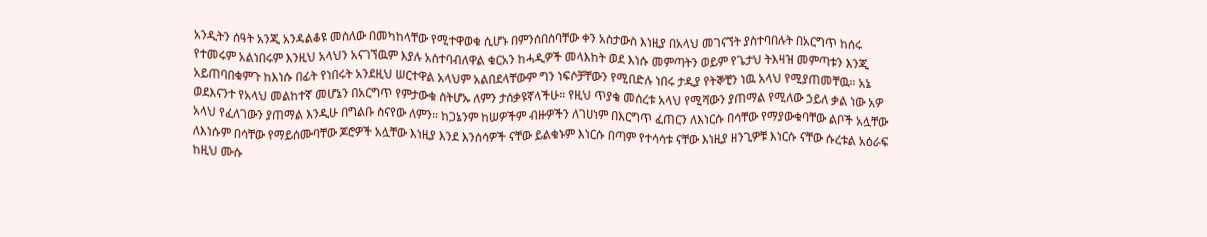አንዲትን ሰዓት አንጂ አንዳልቆዩ መስለው በመካከላቸው የሚተዋወቁ ሲሆኑ በምንሰበስባቸው ቀን አስታውስ እነዚያ በአላህ መገናኘት ያስተባበሉት በአርግጥ ከሰሩ የተመሩም አልነበሩም እንዚህ አላህን አናገኘዉም እያሉ አስተባብለዋል ቁርአን ከሓዲዎች መላእከት ወደ እነሱ መምጣትን ወይም የጌታህ ትእዛዝ መምጣቱን እንጂ አይጠባበቁምጉ ከእነሱ በፊት የነበሩት አንደዚህ ሠርተዋል አላህም አልበደላቸውም ግን ነፍሶቻቸውን የሚበድሉ ነበሩ ታዲያ የትኞቺን ነዉ አላህ የሚያጠመቸዉ። አኔ ወደእናንተ የአላህ መልከተኛ መሆኔን በአርግጥ የምታውቁ ስትሆኡ ለምን ታሰቃዩኛላችሁ። የዚህ ጥያቄ መሰረቱ አላህ የሚሻውን ያጠማል የሚለው ኃይለ ቃል ነው አዎ አላህ የፈለገውን ያጠማል እንዲሁ በግልቡ ስናየው ለምን። ከጋኔንም ከሠዎችም ብዙዎችን ለገሀነም በእርግጥ ፈጠርን ለእነርሱ በሳቸው የማያውቁባቸው ልቦች አሏቸው ለእነሱም በሳቸው የማይሰሙባቸው ጆሮዎች አሏቸው እነዚያ እንደ እንሰሳዎች ናቸው ይልቁኑም እነርሱ በጣም የተሳሳቱ ናቸው እነዚያ ዘንጊዎቹ እነርሱ ናቸው ሱረቱል አዕራፍ ከዚህ ሙሱ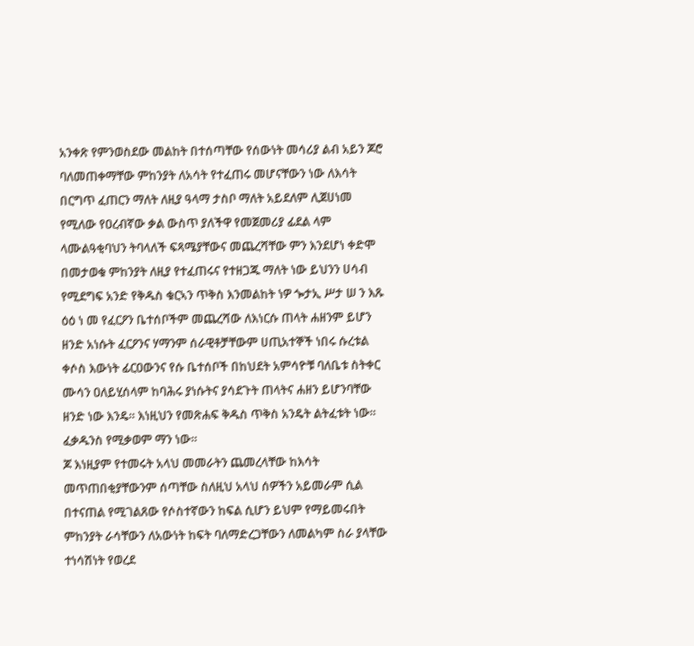አንቀጽ የምንወስደው መልከት በተሰጣቸው የሰውነት መሳሪያ ልብ አይን ጆሮ ባለመጠቀማቸው ምከንያት ለአሳት የተፈጠሩ መሆናቸውን ነው ለእሳት በርግጥ ፈጠርን ማለት ለዚያ ዓላማ ታስቦ ማለት አይደለም ሊጀሀነመ የሚለው የዐረብኛው ቃል ውስጥ ያለችዋ የመጀመሪያ ፊደል ላም ላሙልዓቂባህን ትባላለች ፍጻሜያቸውና መጨረሻቸው ምን እንደሆነ ቀድሞ በመታወቁ ምከንያት ለዚያ የተፈጠሩና የተዘጋጁ ማለት ነው ይህንን ሀሳብ የሚደግፍ አንድ የቅዱስ ቁርኣን ጥቅስ እንመልከት ነዎ ጐታኢ ሥታ ሠ ን እጹ ዕዕ ነ መ የፈርዖን ቤተሰቦችም መጨረሻው ለእነርሱ ጠላት ሐዘንም ይሆን ዘንድ አነሱት ፈርዖንና ሃማንም ሰራዊቶቻቸውም ሀጢአተኞች ነበሩ ሱረቱል ቀሶስ እውነት ፊርዐውንና የሱ ቤተሰቦች በከህደት አምሳዮቹ ባለቤቱ ስትቀር ሙሳን ዐለይሂሰላም ከባሕሩ ያነሱትና ያሳደጉት ጠላትና ሐዘን ይሆንባቸው ዘንድ ነው እንዴ። እነዚህን የመጽሐፍ ቅዱስ ጥቅስ አንዴት ልትፈቱት ነው። ፈቃዱንስ የሚቃወም ማን ነው።
ጆ እነዚያም የተመሩት አላህ መመራትን ጨመረላቸው ከእሳት መጥጠበቂያቸውንም ሰጣቸው ስለዚህ አላህ ሰዎችን አይመራም ሲል በተናጠል የሚገልጸው የሶስተኛውን ከፍል ሲሆን ይህም የማይመሩበት ምከንያት ራሳቸውን ለአውነት ከፍት ባለማድረጋቸውን ለመልካም ስራ ያላቸው ተነሳሽነት የወረደ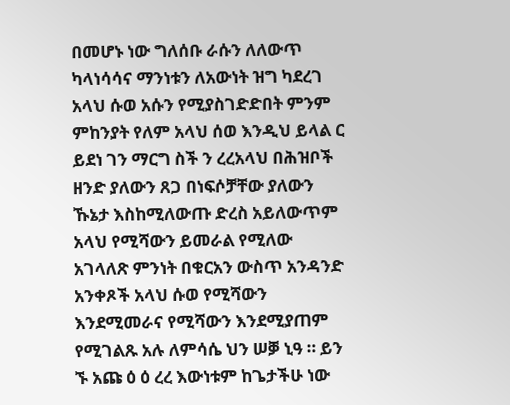በመሆኑ ነው ግለሰቡ ራሱን ለለውጥ ካላነሳሳና ማንነቱን ለአውነት ዝግ ካደረገ አላህ ሱወ አሱን የሚያስገድድበት ምንም ምከንያት የለም አላህ ሰወ እንዲህ ይላል ር ይደነ ገን ማርግ ስች ን ረረአላህ በሕዝቦች ዘንድ ያለውን ጸጋ በነፍሶቻቸው ያለውን ኹኔታ እስከሚለውጡ ድረስ አይለውጥም አላህ የሚሻውን ይመራል የሚለው አገላለጽ ምንነት በቁርአን ውስጥ አንዳንድ አንቀጾች አላህ ሱወ የሚሻውን እንደሚመራና የሚሻውን እንደሚያጠም የሚገልጹ አሉ ለምሳሴ ህን ሠቓ ኒዓ ። ይን ኙ አጩ ዕ ዕ ረረ እውነቱም ከጌታችሁ ነው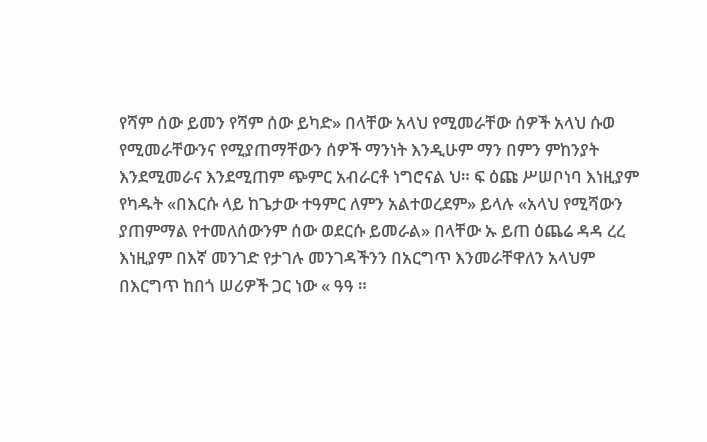የሻም ሰው ይመን የሻም ሰው ይካድ» በላቸው አላህ የሚመራቸው ሰዎች አላህ ሱወ የሚመራቸውንና የሚያጠማቸውን ሰዎች ማንነት እንዲሁም ማን በምን ምከንያት እንደሚመራና እንደሚጠም ጭምር አብራርቶ ነግሮናል ህ። ፍ ዕጩ ሥሠቦነባ እነዚያም የካዱት «በእርሱ ላይ ከጌታው ተዓምር ለምን አልተወረደም» ይላሉ «አላህ የሚሻውን ያጠምማል የተመለሰውንም ሰው ወደርሱ ይመራል» በላቸው ኡ ይጠ ዕጨሬ ዳዳ ረረ እነዚያም በእኛ መንገድ የታገሉ መንገዳችንን በአርግጥ እንመራቸዋለን አላህም በእርግጥ ከበጎ ሠሪዎች ጋር ነው « ዓዓ ።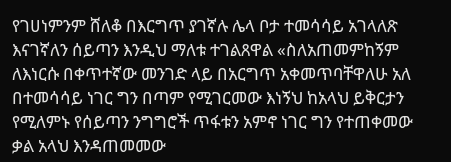የገሀነምንም ሸለቆ በእርግጥ ያገኛሉ ሌላ ቦታ ተመሳሳይ አገላለጽ እናገኛለን ሰይጣን እንዲህ ማለቱ ተገልጸዋል «ስለአጠመምከኝም ለእነርሱ በቀጥተኛው መንገድ ላይ በአርግጥ አቀመጥባቸዋለሁ አለ በተመሳሳይ ነገር ግን በጣም የሚገርመው እነኝህ ከአላህ ይቅርታን የሚለምኑ የሰይጣን ንግግሮች ጥፋቱን አምኖ ነገር ግን የተጠቀመው ቃል አላህ እንዳጠመመው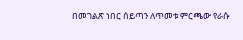በመገልጽ ነበር ሰይጣን ለጥመቱ ምርጫው የራሱ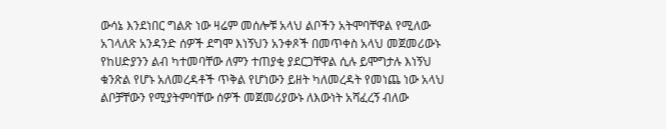ውሳኔ እንደነበር ግልጽ ነው ዛሬም መሰሎቹ አላህ ልቦችን አትሞባቸዋል የሚለው አገላለጽ አንዳንድ ሰዎች ደግሞ እነኝህን አንቀጾች በመጥቀስ አላህ መጀመሪውኑ የከሀድያንን ልብ ካተመባቸው ለምን ተጠያቂ ያደርጋቸዋል ሲሉ ይሞግታሉ እነኝህ ቁንጽል የሆኑ አለመረዳቶች ጥቅል የሆነውን ይዘት ካለመረዳት የመነጨ ነው አላህ ልቦቻቸውን የሚያትምባቸው ሰዎች መጀመሪያውኑ ለእውነት አሻፈረኝ ብለው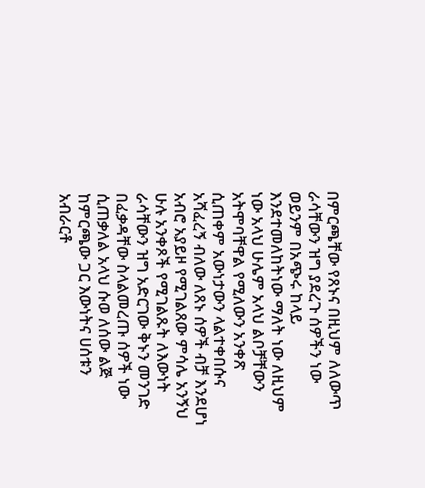በምርጫቸው የጸኑና በዚህም ለለውጥ ራሳቸውን ዝግ ያደረጉ ሰዎችን ነው ወይንም በአጭሩ ከላይ እንደተመለከትነው ማለት ነው ለዚህም ነው አላህ ሁሌም አላህ ልቦቻቸውን አትሞባቸዋል የሚለውን አንቀጽ ሲጠቀም አውነታውን ላልተቀበሱና አሻፈረኝ ብለው ለጸኑ ሰዎች ብቻ እንደሆነ አብሮ አያይዞ የሚገልጸው ምሳሌ አንኝህ ሁሉ አንቀጾች የሚገልጹት ለእውነት ራሳቸውን ዝግ አድርገው ቅኑን መንገድ በፈቃዳቸው ስላልመረጡ ሰዎች ነው ሲጠቃለል አላህ ሱወ ለሰው ልጅ ከምርጫው ጋር እውነትና ሀሰቱን አብራርቶ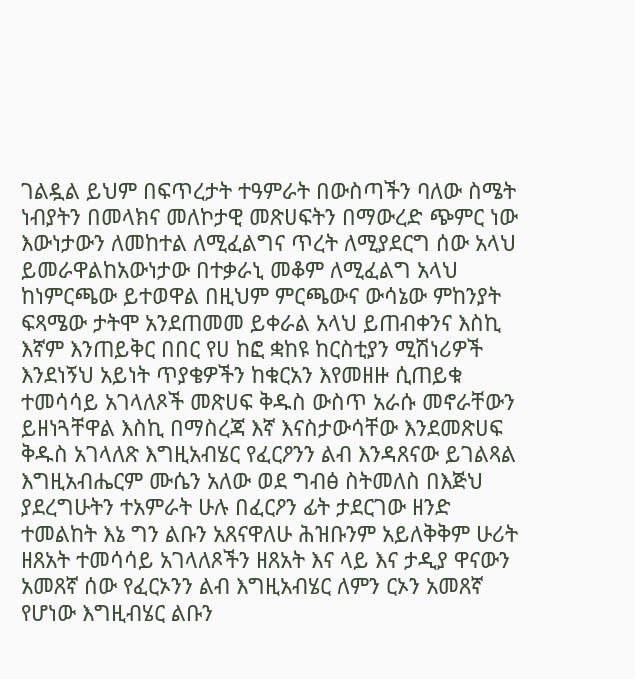ገልዷል ይህም በፍጥረታት ተዓምራት በውስጣችን ባለው ስሜት ነብያትን በመላክና መለኮታዊ መጽሀፍትን በማውረድ ጭምር ነው እውነታውን ለመከተል ለሚፈልግና ጥረት ለሚያደርግ ሰው አላህ ይመራዋልከአውነታው በተቃራኒ መቆም ለሚፈልግ አላህ ከነምርጫው ይተወዋል በዚህም ምርጫውና ውሳኔው ምከንያት ፍጻሜው ታትሞ አንደጠመመ ይቀራል አላህ ይጠብቀንና እስኪ እኛም እንጠይቅር በበር የሀ ከፎ ቋከዩ ከርስቲያን ሚሽነሪዎች እንደነኝህ አይነት ጥያቄዎችን ከቁርአን እየመዘዙ ሲጠይቁ ተመሳሳይ አገላለጾች መጽሀፍ ቅዱስ ውስጥ አራሱ መኖራቸውን ይዘነጓቸዋል እስኪ በማስረጃ እኛ እናስታውሳቸው እንደመጽሀፍ ቅዱስ አገላለጽ እግዚአብሄር የፈርዖንን ልብ እንዳጸናው ይገልጻል እግዚአብሔርም ሙሴን አለው ወደ ግብፅ ስትመለስ በእጅህ ያደረግሁትን ተአምራት ሁሉ በፈርዖን ፊት ታደርገው ዘንድ ተመልከት እኔ ግን ልቡን አጸናዋለሁ ሕዝቡንም አይለቅቅም ሁሪት ዘጸአት ተመሳሳይ አገላለጾችን ዘጸአት እና ላይ እና ታዲያ ዋናውን አመጸኛ ሰው የፈርኦንን ልብ እግዚአብሄር ለምን ርኦን አመጸኛ የሆነው እግዚብሄር ልቡን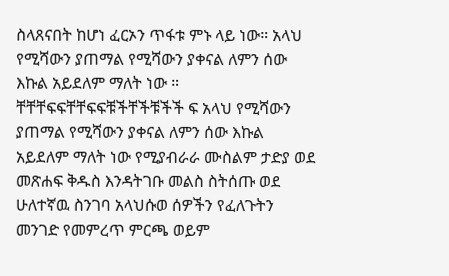ስላጸናበት ከሆነ ፈርኦን ጥፋቱ ምኑ ላይ ነው። አላህ የሚሻውን ያጠማል የሚሻውን ያቀናል ለምን ሰው እኩል አይደለም ማለት ነው ። ቸቸቸፍፍቸቸፍፍቹችቸችቹችች ፍ አላህ የሚሻውን ያጠማል የሚሻውን ያቀናል ለምን ሰው እኩል አይደለም ማለት ነው የሚያብራራ ሙስልም ታድያ ወደ መጽሐፍ ቅዱስ እንዳትገቡ መልስ ስትሰጡ ወደ ሁለተኛዉ ስንገባ አላህሱወ ሰዎችን የፈለጉትን መንገድ የመምረጥ ምርጫ ወይም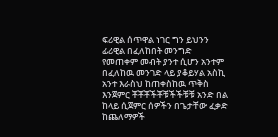ፍሪዊል ሰጥዋል ነገር ግን ይህንን ፊሪዊል በፈለከበት መንግድ የመጠቀም መብት ያንተ ሲሆን አንተም በፈለከዉ መንገድ ላይ ያቆይሃል አስኪ አንተ እራስህ ከጠቀስከዉ ጥቅስ እንጀምር ቾቾቾችቾቹችችቹቹ አንድ በል ከላይ ሲጀምር ሰዎችን በጌታቸው ፈቃድ ከጨለማዎች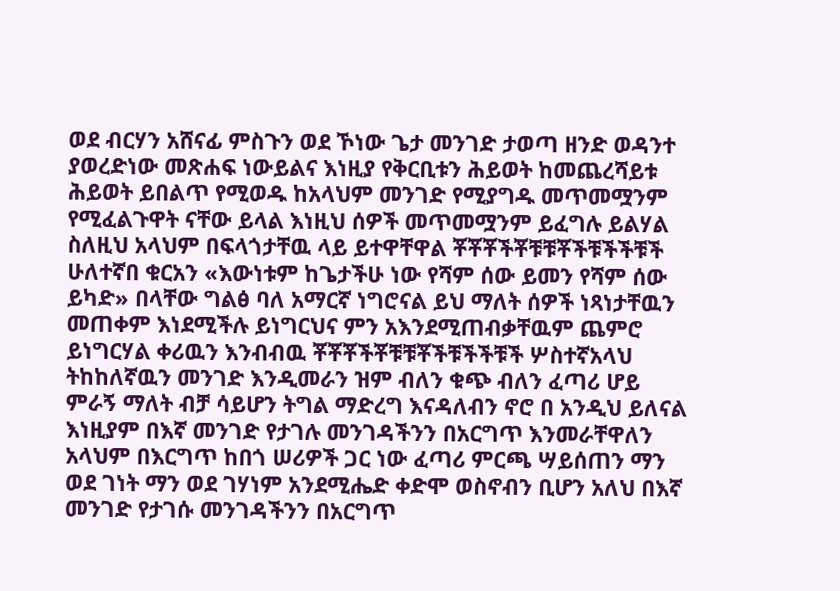ወደ ብርሃን አሸናፊ ምስጉን ወደ ኾነው ጌታ መንገድ ታወጣ ዘንድ ወዳንተ ያወረድነው መጽሐፍ ነውይልና እነዚያ የቅርቢቱን ሕይወት ከመጨረሻይቱ ሕይወት ይበልጥ የሚወዱ ከአላህም መንገድ የሚያግዱ መጥመሟንም የሚፈልጉዋት ናቸው ይላል እነዚህ ሰዎች መጥመሟንም ይፈግሉ ይልሃል ስለዚህ አላህም በፍላጎታቸዉ ላይ ይተዋቸዋል ቾቾቾችቾቹቹቾችቹችችቹች ሁለተኛበ ቁርአን «እውነቱም ከጌታችሁ ነው የሻም ሰው ይመን የሻም ሰው ይካድ» በላቸው ግልፅ ባለ አማርኛ ነግሮናል ይህ ማለት ሰዎች ነጻነታቸዉን መጠቀም እነደሚችሉ ይነግርህና ምን አእንደሚጠብቃቸዉም ጨምሮ ይነግርሃል ቀሪዉን እንብብዉ ቾቾቾችቾቹቹቾችቹችችቹች ሦስተኛአላህ ትከከለኛዉን መንገድ እንዲመራን ዝም ብለን ቁጭ ብለን ፈጣሪ ሆይ ምራኝ ማለት ብቻ ሳይሆን ትግል ማድረግ እናዳለብን ኖሮ በ አንዲህ ይለናል እነዚያም በእኛ መንገድ የታገሉ መንገዳችንን በአርግጥ እንመራቸዋለን አላህም በእርግጥ ከበጎ ሠሪዎች ጋር ነው ፈጣሪ ምርጫ ሣይሰጠን ማን ወደ ገነት ማን ወደ ገሃነም አንደሚሔድ ቀድሞ ወስኖብን ቢሆን አለህ በእኛ መንገድ የታገሱ መንገዳችንን በአርግጥ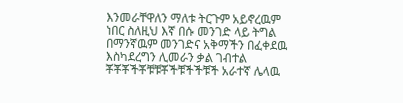እንመራቸዋለን ማለቱ ትርጉም አይኖረዉም ነበር ስለዚህ እኛ በሱ መንገድ ላይ ትግል በማንኛዉም መንገድና አቅማችን በፈቀደዉ እስካደረግን ሊመራን ቃል ገብተል ቾቾቾችቾቹቹቾችቹችችቹች አራተኛ ሌላዉ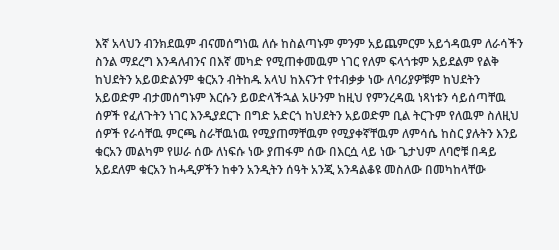እኛ አላህን ብንክደዉም ብናመሰግነዉ ለሱ ከስልጣኑም ምንም አይጨምርም አይጎዳዉም ለራሳችን ስንል ማደረግ እንዳለብንና በእኛ መካድ የሚጠቀመዉም ነገር የለም ፍላጎቱም አይደልም የልቅ ከህደትን አይወድልንም ቁርአን ብትከዱ አላህ ከእናንተ የተብቃቃ ነው ለባሪያዎቹም ከህደትን አይወድም ብታመሰግኑም እርሱን ይወድላችኋል አሁንም ከዚህ የምንረዳዉ ነጻነቱን ሳይሰጣቸዉ ሰዎች የፈለጉትን ነገር እንዲያደርጉ በግድ አድርጎ ከህደትን አይወድም ቢል ትርጉም የለዉም ስለዚህ ሰዎች የራሳቸዉ ምርጫ ስራቸዉነዉ የሚያጠማቸዉም የሚያቀኛቸዉም ለምሳሴ ከስር ያሉትን እንይ ቁርአን መልካም የሠራ ሰው ለነፍሱ ነው ያጠፋም ሰው በእርሷ ላይ ነው ጌታህም ለባሮቹ በዳይ አይደለም ቁርአን ከሓዲዎችን ከቀን አንዲትን ሰዓት አንጂ አንዳልቆዩ መስለው በመካከላቸው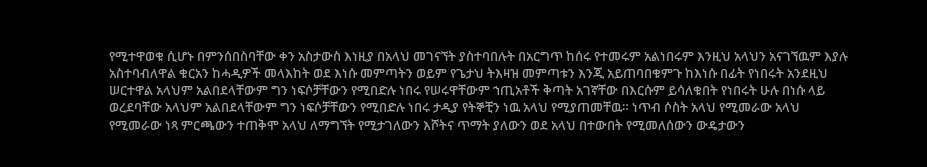የሚተዋወቁ ሲሆኑ በምንሰበስባቸው ቀን አስታውስ እነዚያ በአላህ መገናኘት ያስተባበሉት በአርግጥ ከሰሩ የተመሩም አልነበሩም እንዚህ አላህን አናገኘዉም እያሉ አስተባብለዋል ቁርአን ከሓዲዎች መላእከት ወደ እነሱ መምጣትን ወይም የጌታህ ትእዛዝ መምጣቱን እንጂ አይጠባበቁምጉ ከእነሱ በፊት የነበሩት አንደዚህ ሠርተዋል አላህም አልበደላቸውም ግን ነፍሶቻቸውን የሚበድሉ ነበሩ የሠሩዋቸውም ኀጢአቶች ቅጣት አገኛቸው በእርሱም ይሳለቁበት የነበሩት ሁሉ በነሱ ላይ ወረደባቸው አላህም አልበደላቸውም ግን ነፍሶቻቸውን የሚበድሉ ነበሩ ታዲያ የትኞቺን ነዉ አላህ የሚያጠመቸዉ። ነጥብ ሶስት አላህ የሚመራው አላህ የሚመራው ነጻ ምርጫውን ተጠቅሞ አላህ ለማግኘት የሚታገለውን እሾትና ጥማት ያለውን ወደ አላህ በተውበት የሚመለሰውን ውዴታውን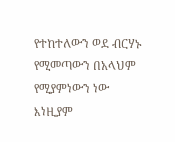የተከተለውን ወደ ብርሃኑ የሚመጣውን በአላህም የሚያምነውን ነው እነዚያም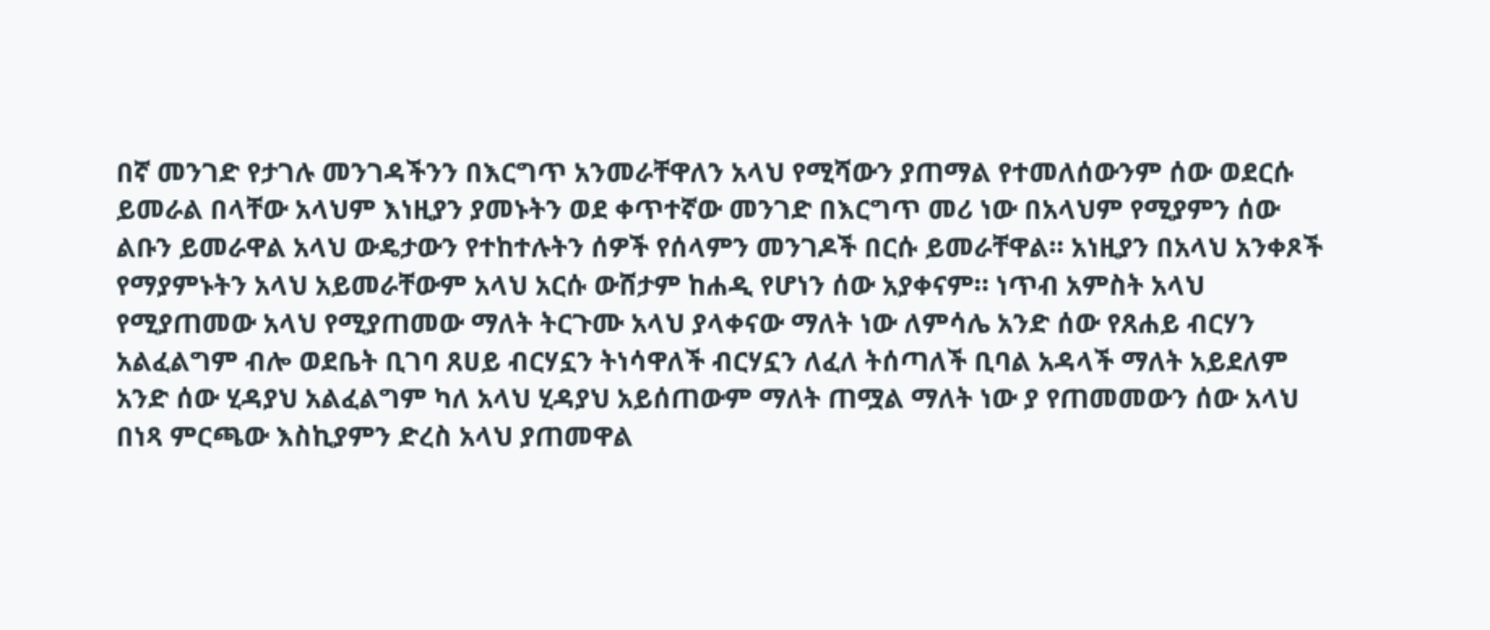በኛ መንገድ የታገሉ መንገዳችንን በእርግጥ አንመራቸዋለን አላህ የሚሻውን ያጠማል የተመለሰውንም ሰው ወደርሱ ይመራል በላቸው አላህም እነዚያን ያመኑትን ወደ ቀጥተኛው መንገድ በእርግጥ መሪ ነው በአላህም የሚያምን ሰው ልቡን ይመራዋል አላህ ውዴታውን የተከተሉትን ሰዎች የሰላምን መንገዶች በርሱ ይመራቸዋል። አነዚያን በአላህ አንቀጾች የማያምኑትን አላህ አይመራቸውም አላህ አርሱ ውሸታም ከሐዲ የሆነን ሰው አያቀናም። ነጥብ አምስት አላህ የሚያጠመው አላህ የሚያጠመው ማለት ትርጉሙ አላህ ያላቀናው ማለት ነው ለምሳሌ አንድ ሰው የጸሐይ ብርሃን አልፈልግም ብሎ ወደቤት ቢገባ ጸሀይ ብርሃኗን ትነሳዋለች ብርሃኗን ለፈለ ትሰጣለች ቢባል አዳላች ማለት አይደለም አንድ ሰው ሂዳያህ አልፈልግም ካለ አላህ ሂዳያህ አይሰጠውም ማለት ጠሟል ማለት ነው ያ የጠመመውን ሰው አላህ በነጻ ምርጫው እስኪያምን ድረስ አላህ ያጠመዋል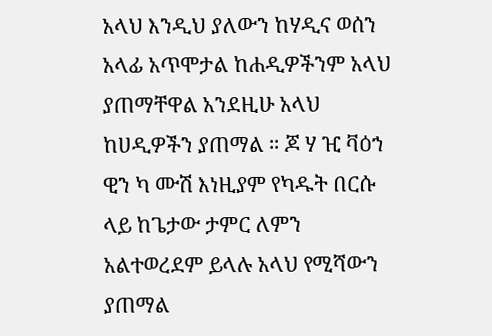አላህ እንዲህ ያለውን ከሃዲና ወሰን አላፊ አጥሞታል ከሐዲዎችንም አላህ ያጠማቸዋል አንደዚሁ አላህ ከሀዲዎችን ያጠማል ። ጆ ሃ ዢ ቫዕኀ ዊን ካ ሙሽ እነዚያም የካዱት በርሱ ላይ ከጌታው ታምር ለምን አልተወረደም ይላሉ አላህ የሚሻውን ያጠማል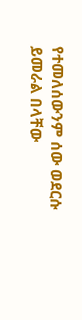የተመለሰውንም ሰው ወደርሱ ይመራል በላቸው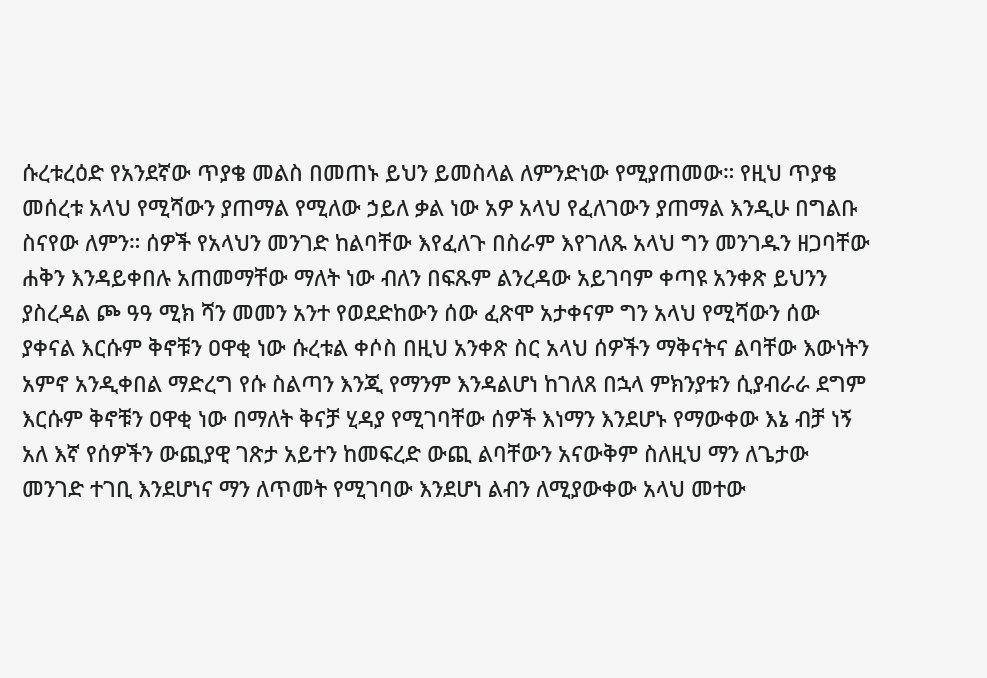ሱረቱረዕድ የአንደኛው ጥያቄ መልስ በመጠኑ ይህን ይመስላል ለምንድነው የሚያጠመው። የዚህ ጥያቄ መሰረቱ አላህ የሚሻውን ያጠማል የሚለው ኃይለ ቃል ነው አዎ አላህ የፈለገውን ያጠማል እንዲሁ በግልቡ ስናየው ለምን። ሰዎች የአላህን መንገድ ከልባቸው እየፈለጉ በስራም እየገለጹ አላህ ግን መንገዱን ዘጋባቸው ሐቅን እንዳይቀበሉ አጠመማቸው ማለት ነው ብለን በፍጹም ልንረዳው አይገባም ቀጣዩ አንቀጽ ይህንን ያስረዳል ጮ ዓዓ ሚክ ሻን መመን አንተ የወደድከውን ሰው ፈጽሞ አታቀናም ግን አላህ የሚሻውን ሰው ያቀናል እርሱም ቅኖቹን ዐዋቂ ነው ሱረቱል ቀሶስ በዚህ አንቀጽ ስር አላህ ሰዎችን ማቅናትና ልባቸው እውነትን አምኖ አንዲቀበል ማድረግ የሱ ስልጣን እንጂ የማንም እንዳልሆነ ከገለጸ በኋላ ምክንያቱን ሲያብራራ ደግም እርሱም ቅኖቹን ዐዋቂ ነው በማለት ቅናቻ ሂዳያ የሚገባቸው ሰዎች እነማን እንደሆኑ የማውቀው እኔ ብቻ ነኝ አለ እኛ የሰዎችን ውጪያዊ ገጽታ አይተን ከመፍረድ ውጪ ልባቸውን አናውቅም ስለዚህ ማን ለጌታው መንገድ ተገቢ እንደሆነና ማን ለጥመት የሚገባው እንደሆነ ልብን ለሚያውቀው አላህ መተው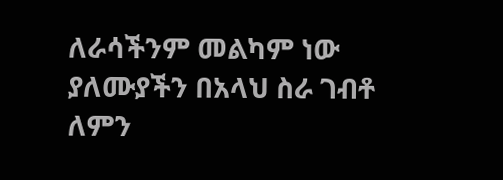ለራሳችንም መልካም ነው ያለሙያችን በአላህ ስራ ገብቶ ለምን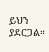ይህን ያደርጋል።